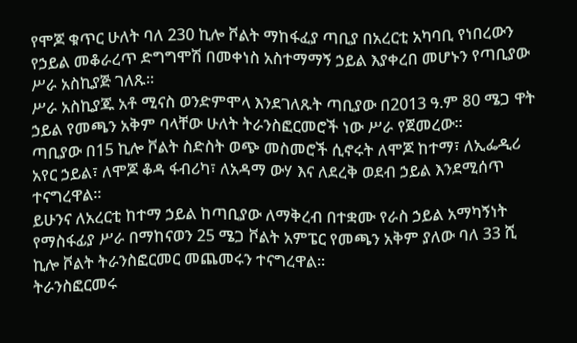የሞጆ ቁጥር ሁለት ባለ 230 ኪሎ ቮልት ማከፋፈያ ጣቢያ በአረርቲ አካባቢ የነበረውን የኃይል መቆራረጥ ድግግሞሽ በመቀነስ አስተማማኝ ኃይል እያቀረበ መሆኑን የጣቢያው ሥራ አስኪያጅ ገለጹ።
ሥራ አስኪያጁ አቶ ሚናስ ወንድምሞላ እንደገለጹት ጣቢያው በ2013 ዓ.ም 80 ሜጋ ዋት ኃይል የመጫን አቅም ባላቸው ሁለት ትራንስፎርመሮች ነው ሥራ የጀመረው።
ጣቢያው በ15 ኪሎ ቮልት ስድስት ወጭ መስመሮች ሲኖሩት ለሞጆ ከተማ፣ ለኢፌዲሪ አየር ኃይል፣ ለሞጆ ቆዳ ፋብሪካ፣ ለአዳማ ውሃ እና ለደረቅ ወደብ ኃይል እንደሚሰጥ ተናግረዋል፡፡
ይሁንና ለአረርቲ ከተማ ኃይል ከጣቢያው ለማቅረብ በተቋሙ የራስ ኃይል አማካኝነት የማስፋፊያ ሥራ በማከናወን 25 ሜጋ ቮልት አምፔር የመጫን አቅም ያለው ባለ 33 ሺ ኪሎ ቮልት ትራንስፎርመር መጨመሩን ተናግረዋል፡፡
ትራንስፎርመሩ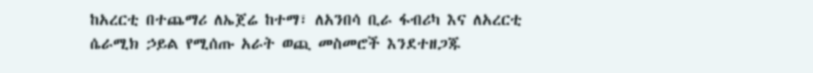ከአረርቲ በተጨማሪ ለኤጀሬ ከተማ፣ ለአንበሳ ቢራ ፋብሪካ እና ለአረርቲ ሴራሚክ ኃይል የሚሰጡ አራት ወጪ መስመሮች እንደተዘጋጁ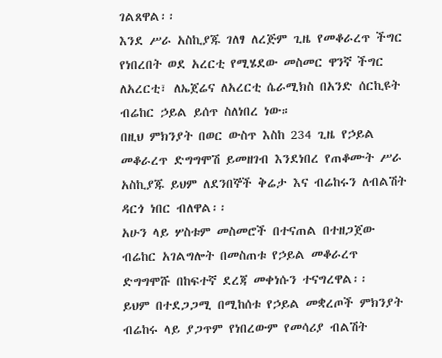ገልጸዋል፡፡
እንደ ሥራ አስኪያጁ ገለፃ ለረጅም ጊዜ የመቆራረጥ ችግር የነበረበት ወደ አረርቲ የሚሄደው መስመር ዋንኛ ችግር ለአረርቲ፣ ለኤጀሬና ለአረርቲ ሴራሚክስ በአንድ ሰርኪዩት ብሬከር ኃይል ይሰጥ ስለነበረ ነው።
በዚህ ምክንያት በወር ውስጥ እስከ 234 ጊዜ የኃይል መቆራረጥ ድግግሞሽ ይመዘገብ እንደነበረ የጠቆሙት ሥራ አስኪያጁ ይህም ለደንበኞች ቅሬታ እና ብሬከሩን ለብልሽት ዳርጎ ነበር ብለዋል፡፡
አሁን ላይ ሦስቱም መስመሮች በተናጠል በተዘጋጀው ብሬከር አገልግሎት በመስጠቱ የኃይል መቆራረጥ ድግግሞሹ በከፍተኛ ደረጃ መቀነሱን ተናግረዋል፡፡
ይህም በተደጋጋሚ በሚከሰቱ የኃይል መቋረጦች ምክንያት ብሬከሩ ላይ ያጋጥም የነበረውም የመሳሪያ ብልሽት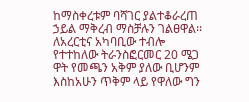ከማስቀረቱም ባሻገር ያልተቆራረጠ ኃይል ማቅረብ ማስቻሉን ገልፀዋል፡፡
ለአረርቲና አካባቢው ተብሎ የተተከለው ትራንስፎርመር 20 ሜጋ ዋት የመጫን አቅም ያለው ቢሆንም እስከአሁን ጥቅም ላይ የዋለው ግን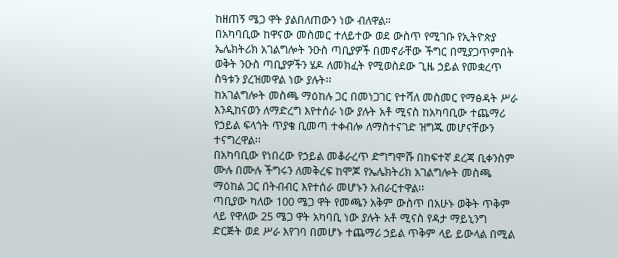ከዘጠኝ ሜጋ ዋት ያልበለጠውን ነው ብለዋል።
በአካባቢው ከዋናው መስመር ተለይተው ወደ ውስጥ የሚገቡ የኢትዮጵያ ኤሌክትሪክ አገልግሎት ንዑስ ጣቢያዎች በመኖራቸው ችግር በሚያጋጥምበት ወቅት ንዑስ ጣቢያዎችን ሄዶ ለመክፈት የሚወስደው ጊዜ ኃይል የመቋረጥ ስዓቱን ያረዝመዋል ነው ያሉት፡፡
ከአገልግሎት መስጫ ማዕከሉ ጋር በመነጋገር የተሻለ መስመር የማፅዳት ሥራ እንዲከናወን ለማድረግ እየተሰራ ነው ያሉት አቶ ሚናስ ከአካባቢው ተጨማሪ የኃይል ፍላጎት ጥያቄ ቢመጣ ተቀብሎ ለማስተናገድ ዝግጁ መሆናቸውን ተናግረዋል፡፡
በአካባቢው የነበረው የኃይል መቆራረጥ ድግግሞሹ በከፍተኛ ደረጃ ቢቀንስም ሙሉ በሙሉ ችግሩን ለመቅረፍ ከሞጆ የኤሌክትሪክ አገልግሎት መስጫ ማዕከል ጋር በትብብር እየተሰራ መሆኑን አብራርተዋል፡፡
ጣቢያው ካለው 100 ሜጋ ዋት የመጫን አቅም ውስጥ በአሁኑ ወቅት ጥቅም ላይ የዋለው 25 ሜጋ ዋት አካባቢ ነው ያሉት አቶ ሚናስ የዳታ ማይኒንግ ድርጅት ወደ ሥራ እየገባ በመሆኑ ተጨማሪ ኃይል ጥቅም ላይ ይውላል በሚል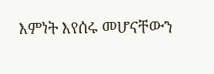እምነት እየሰሩ መሆናቸውን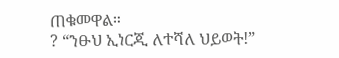ጠቁመዋል።
? “ንፁህ ኢነርጂ ለተሻለ ህይወት!”